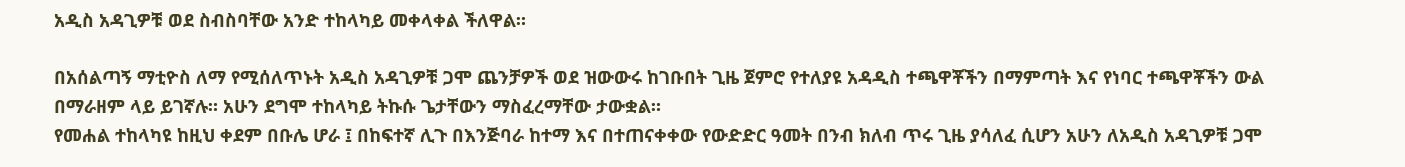አዲስ አዳጊዎቹ ወደ ስብስባቸው አንድ ተከላካይ መቀላቀል ችለዋል።

በአሰልጣኝ ማቲዮስ ለማ የሚሰለጥኑት አዲስ አዳጊዎቹ ጋሞ ጨንቻዎች ወደ ዝውውሩ ከገቡበት ጊዜ ጀምሮ የተለያዩ አዳዲስ ተጫዋቾችን በማምጣት እና የነባር ተጫዋቾችን ውል በማራዘም ላይ ይገኛሉ። አሁን ደግሞ ተከላካይ ትኩሱ ጌታቸውን ማስፈረማቸው ታውቋል።
የመሐል ተከላካዩ ከዚህ ቀደም በቡሌ ሆራ ፤ በከፍተኛ ሊጉ በእንጅባራ ከተማ እና በተጠናቀቀው የውድድር ዓመት በንብ ክለብ ጥሩ ጊዜ ያሳለፈ ሲሆን አሁን ለአዲስ አዳጊዎቹ ጋሞ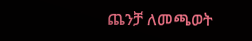ጨንቻ ለመጫወት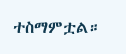ተስማምቷል።